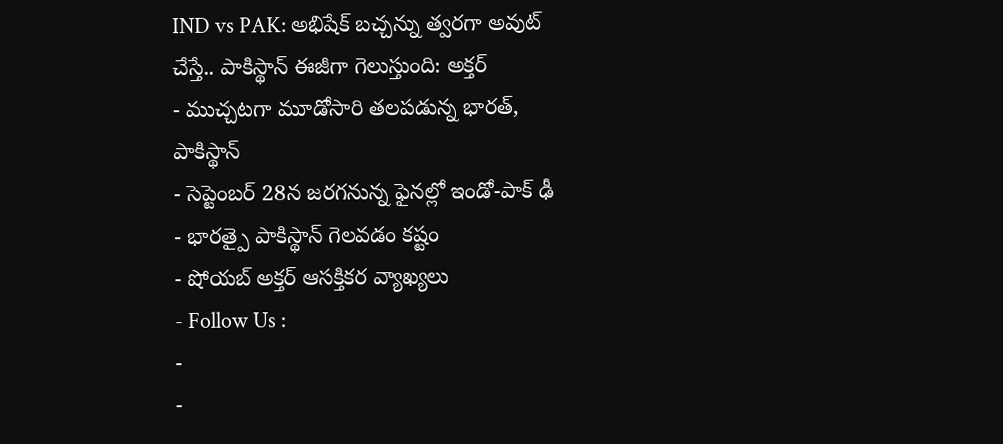IND vs PAK: అభిషేక్ బచ్చన్ను త్వరగా అవుట్ చేస్తే.. పాకిస్థాన్ ఈజీగా గెలుస్తుంది: అక్తర్
- ముచ్చటగా మూడోసారి తలపడున్న భారత్, పాకిస్థాన్
- సెప్టెంబర్ 28న జరగనున్న ఫైనల్లో ఇండో-పాక్ ఢీ
- భారత్పై పాకిస్థాన్ గెలవడం కష్టం
- షోయబ్ అక్తర్ ఆసక్తికర వ్యాఖ్యలు
- Follow Us :
-
-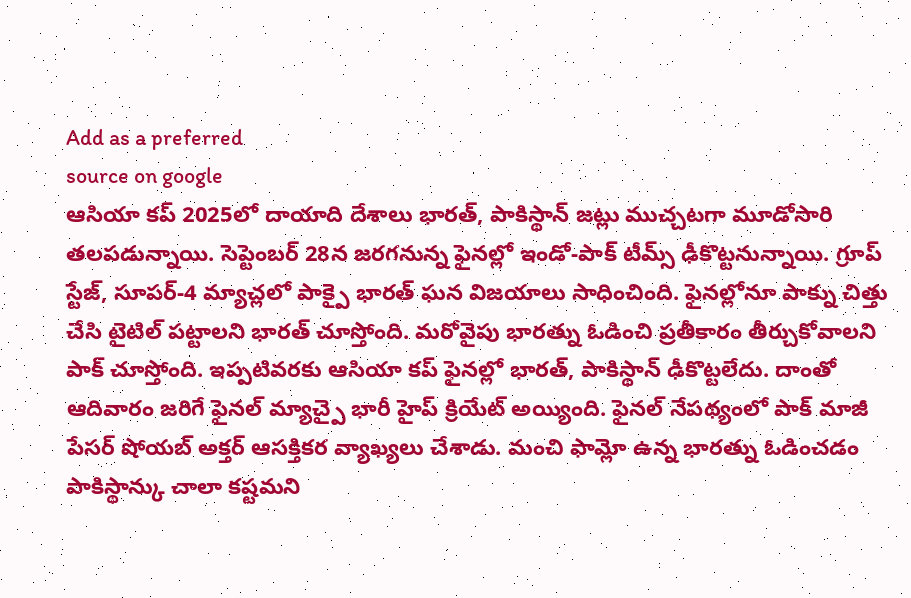Add as a preferred
source on google
ఆసియా కప్ 2025లో దాయాది దేశాలు భారత్, పాకిస్థాన్ జట్లు ముచ్చటగా మూడోసారి తలపడున్నాయి. సెప్టెంబర్ 28న జరగనున్న ఫైనల్లో ఇండో-పాక్ టీమ్స్ ఢీకొట్టనున్నాయి. గ్రూప్ స్టేజ్, సూపర్-4 మ్యాచ్లలో పాక్పై భారత్ ఘన విజయాలు సాధించింది. ఫైనల్లోనూ పాక్ను చిత్తు చేసి టైటిల్ పట్టాలని భారత్ చూస్తోంది. మరోవైపు భారత్ను ఓడించి ప్రతీకారం తీర్చుకోవాలని పాక్ చూస్తోంది. ఇప్పటివరకు ఆసియా కప్ ఫైనల్లో భారత్, పాకిస్థాన్ ఢీకొట్టలేదు. దాంతో ఆదివారం జరిగే ఫైనల్ మ్యాచ్పై భారీ హైప్ క్రియేట్ అయ్యింది. ఫైనల్ నేపథ్యంలో పాక్ మాజీ పేసర్ షోయబ్ అక్తర్ ఆసక్తికర వ్యాఖ్యలు చేశాడు. మంచి ఫామ్లో ఉన్న భారత్ను ఓడించడం పాకిస్థాన్కు చాలా కష్టమని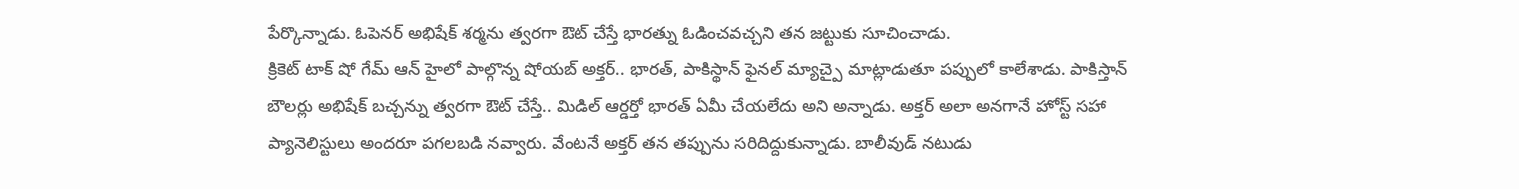పేర్కొన్నాడు. ఓపెనర్ అభిషేక్ శర్మను త్వరగా ఔట్ చేస్తే భారత్ను ఓడించవచ్చని తన జట్టుకు సూచించాడు.
క్రికెట్ టాక్ షో గేమ్ ఆన్ హైలో పాల్గొన్న షోయబ్ అక్తర్.. భారత్, పాకిస్థాన్ ఫైనల్ మ్యాచ్పై మాట్లాడుతూ పప్పులో కాలేశాడు. పాకిస్తాన్ బౌలర్లు అభిషేక్ బచ్చన్ను త్వరగా ఔట్ చేస్తే.. మిడిల్ ఆర్డర్తో భారత్ ఏమీ చేయలేదు అని అన్నాడు. అక్తర్ అలా అనగానే హోస్ట్ సహా ప్యానెలిస్టులు అందరూ పగలబడి నవ్వారు. వేంటనే అక్తర్ తన తప్పును సరిదిద్దుకున్నాడు. బాలీవుడ్ నటుడు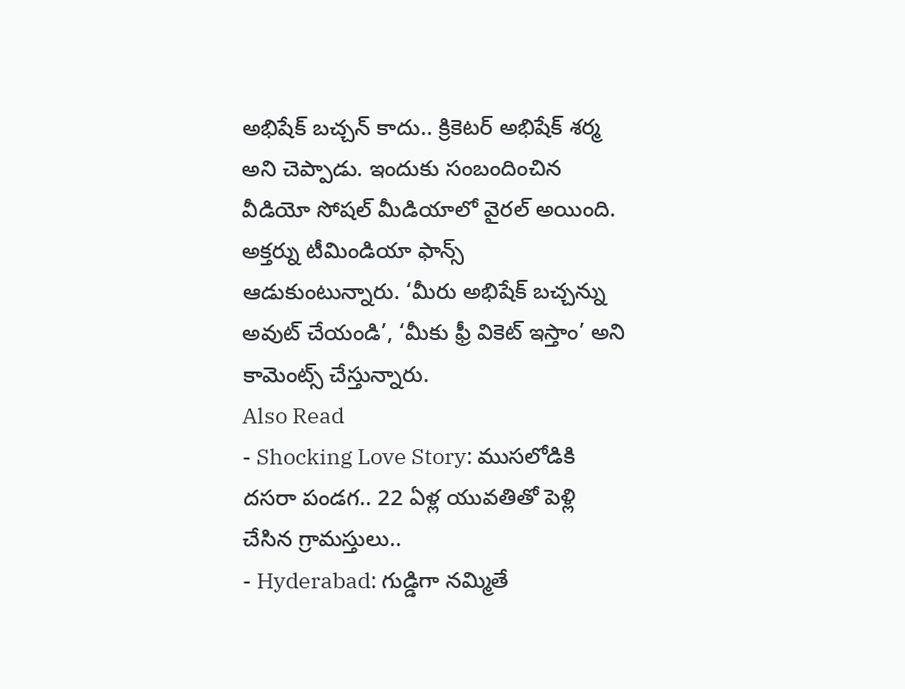అభిషేక్ బచ్చన్ కాదు.. క్రికెటర్ అభిషేక్ శర్మ అని చెప్పాడు. ఇందుకు సంబందించిన వీడియో సోషల్ మీడియాలో వైరల్ అయింది. అక్తర్ను టీమిండియా ఫాన్స్ ఆడుకుంటున్నారు. ‘మీరు అభిషేక్ బచ్చన్ను అవుట్ చేయండి’, ‘మీకు ఫ్రీ వికెట్ ఇస్తాం’ అని కామెంట్స్ చేస్తున్నారు.
Also Read
- Shocking Love Story: ముసలోడికి దసరా పండగ.. 22 ఏళ్ల యువతితో పెళ్లి చేసిన గ్రామస్తులు..
- Hyderabad: గుడ్డిగా నమ్మితే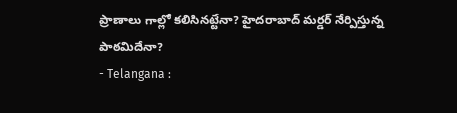ప్రాణాలు గాల్లో కలిసినట్టేనా? హైదరాబాద్ మర్డర్ నేర్పిస్తున్న పాఠమిదేనా?
- Telangana :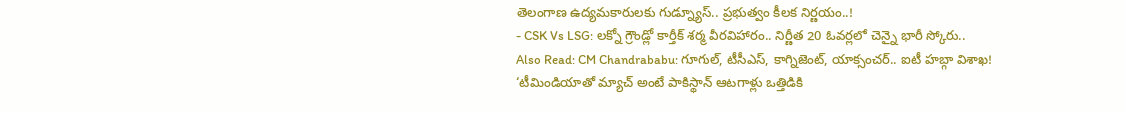తెలంగాణ ఉద్యమకారులకు గుడ్న్యూస్.. ప్రభుత్వం కీలక నిర్ణయం..!
- CSK Vs LSG: లక్నో గ్రౌండ్లో కార్తీక్ శర్మ వీరవిహారం.. నిర్ణీత 20 ఓవర్లలో చెన్నై భారీ స్కోరు..
Also Read: CM Chandrababu: గూగుల్, టీసీఎస్, కాగ్నిజెంట్, యాక్సంచర్.. ఐటీ హబ్గా విశాఖ!
‘టీమిండియాతో మ్యాచ్ అంటే పాకిస్థాన్ ఆటగాళ్లు ఒత్తిడికి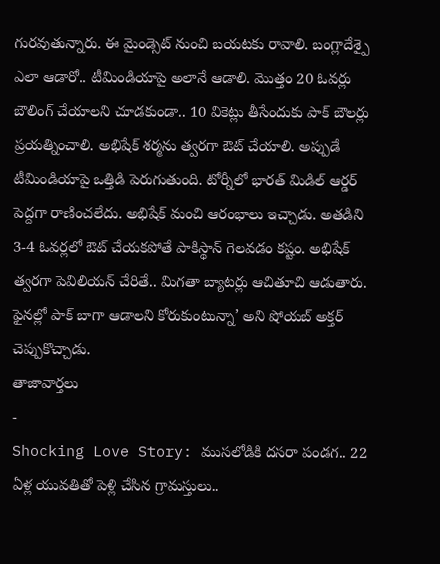గురవుతున్నారు. ఈ మైండ్సెట్ నుంచి బయటకు రావాలి. బంగ్లాదేశ్పై ఎలా ఆడారో.. టీమిండియాపై అలానే ఆడాలి. మొత్తం 20 ఓవర్లు బౌలింగ్ చేయాలని చూడకుండా.. 10 వికెట్లు తీసేందుకు పాక్ బౌలర్లు ప్రయత్నించాలి. అభిషేక్ శర్మను త్వరగా ఔట్ చేయాలి. అప్పుడే టీమిండియాపై ఒత్తిడి పెరుగుతుంది. టోర్నీలో భారత్ మిడిల్ ఆర్డర్ పెద్దగా రాణించలేదు. అభిషేక్ మంచి ఆరంభాలు ఇచ్చాడు. అతడిని 3-4 ఓవర్లలో ఔట్ చేయకపోతే పాకిస్థాన్ గెలవడం కష్టం. అభిషేక్ త్వరగా పెవిలియన్ చేరితే.. మిగతా బ్యాటర్లు ఆచితూచి ఆడుతారు. ఫైనల్లో పాక్ బాగా ఆడాలని కోరుకుంటున్నా’ అని షోయబ్ అక్తర్ చెప్పుకొచ్చాడు.
తాజావార్తలు
-
Shocking Love Story: ముసలోడికి దసరా పండగ.. 22 ఏళ్ల యువతితో పెళ్లి చేసిన గ్రామస్తులు..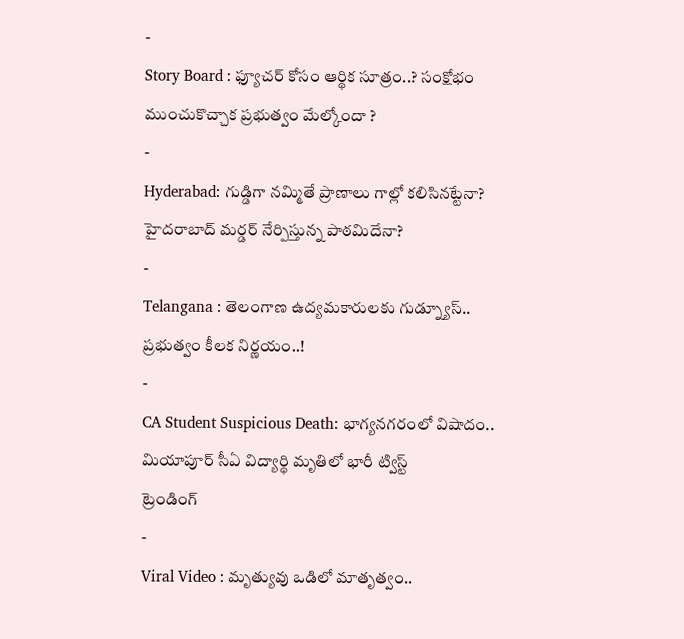-
Story Board : ఫ్యూచర్ కోసం ఆర్థిక సూత్రం..? సంక్షోభం ముంచుకొచ్చాక ప్రభుత్వం మేల్కోందా ?
-
Hyderabad: గుడ్డిగా నమ్మితే ప్రాణాలు గాల్లో కలిసినట్టేనా? హైదరాబాద్ మర్డర్ నేర్పిస్తున్న పాఠమిదేనా?
-
Telangana : తెలంగాణ ఉద్యమకారులకు గుడ్న్యూస్.. ప్రభుత్వం కీలక నిర్ణయం..!
-
CA Student Suspicious Death: భాగ్యనగరంలో విషాదం.. మియాపూర్ సీఏ విద్యార్థి మృతిలో భారీ ట్విస్ట్
ట్రెండింగ్
-
Viral Video : మృత్యువు ఒడిలో మాతృత్వం..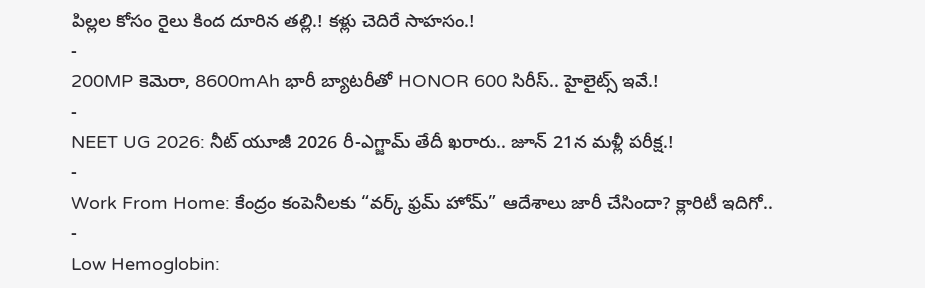పిల్లల కోసం రైలు కింద దూరిన తల్లి.! కళ్లు చెదిరే సాహసం.!
-
200MP కెమెరా, 8600mAh భారీ బ్యాటరీతో HONOR 600 సిరీస్.. హైలైట్స్ ఇవే.!
-
NEET UG 2026: నీట్ యూజీ 2026 రీ-ఎగ్జామ్ తేదీ ఖరారు.. జూన్ 21న మళ్లీ పరీక్ష.!
-
Work From Home: కేంద్రం కంపెనీలకు “వర్క్ ఫ్రమ్ హోమ్” ఆదేశాలు జారీ చేసిందా? క్లారిటీ ఇదిగో..
-
Low Hemoglobin: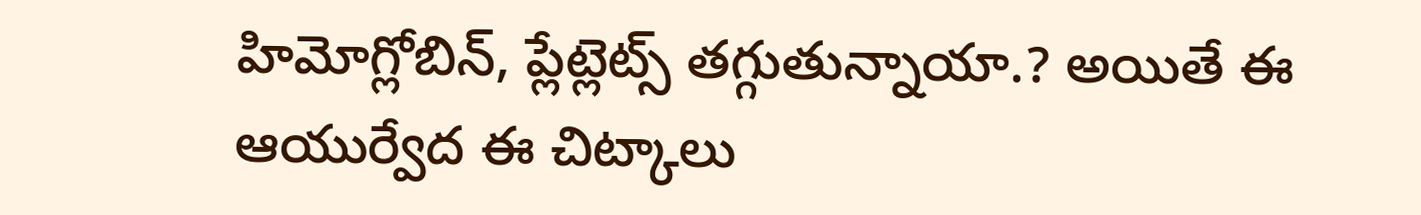హిమోగ్లోబిన్, ప్లేట్లెట్స్ తగ్గుతున్నాయా.? అయితే ఈ ఆయుర్వేద ఈ చిట్కాలు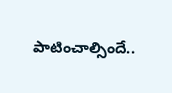పాటించాల్సిందే..